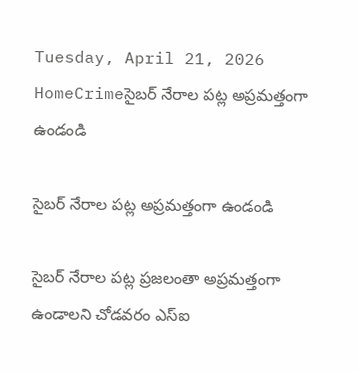Tuesday, April 21, 2026
HomeCrimeసైబర్ నేరాల పట్ల అప్రమత్తంగా ఉండండి

సైబర్ నేరాల పట్ల అప్రమత్తంగా ఉండండి

సైబర్ నేరాల పట్ల ప్రజలంతా అప్రమత్తంగా ఉండాలని చోడవరం ఎస్ఐ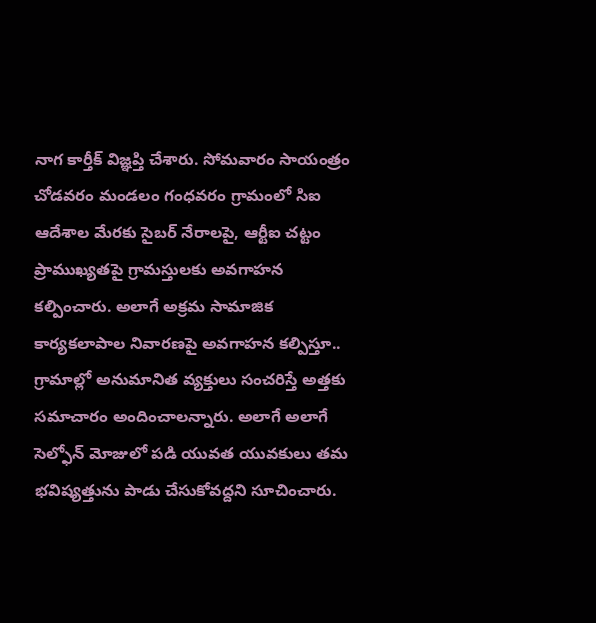నాగ కార్తీక్ విజ్ఞప్తి చేశారు. సోమవారం సాయంత్రం చోడవరం మండలం గంధవరం గ్రామంలో సిఐ ఆదేశాల మేరకు సైబర్ నేరాలపై, ఆర్టీఐ చట్టం ప్రాముఖ్యతపై గ్రామస్తులకు అవగాహన కల్పించారు. అలాగే అక్రమ సామాజిక కార్యకలాపాల నివారణపై అవగాహన కల్పిస్తూ.. గ్రామాల్లో అనుమానిత వ్యక్తులు సంచరిస్తే అత్తకు సమాచారం అందించాలన్నారు. అలాగే అలాగే సెల్ఫోన్ మోజులో పడి యువత యువకులు తమ భవిష్యత్తును పాడు చేసుకోవద్దని సూచించారు.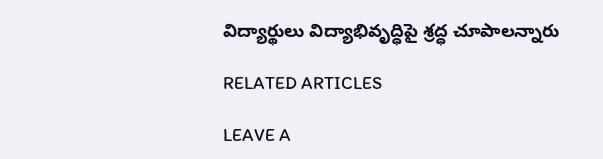విద్యార్థులు విద్యాభివృద్ధిపై శ్రద్ధ చూపాలన్నారు

RELATED ARTICLES

LEAVE A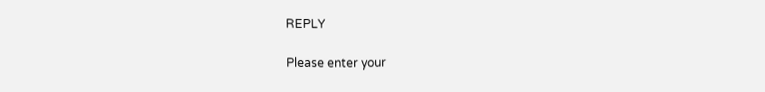REPLY

Please enter your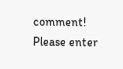comment!
Please enter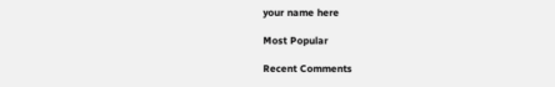your name here

Most Popular

Recent Comments